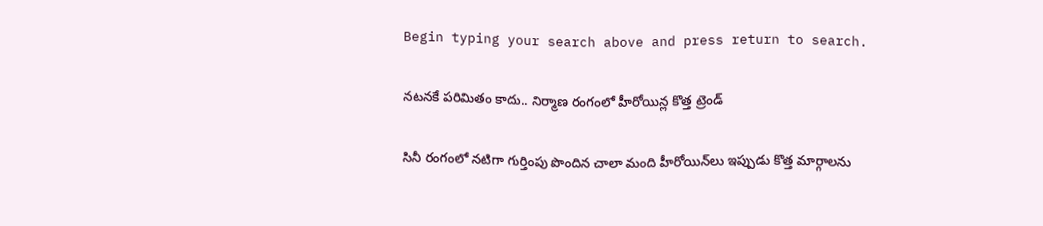Begin typing your search above and press return to search.

నటనకే పరిమితం కాదు.. నిర్మాణ రంగంలో హీరోయిన్ల కొత్త ట్రెండ్

సినీ రంగంలో నటిగా గుర్తింపు పొందిన చాలా మంది హీరోయిన్‌లు ఇప్పుడు కొత్త మార్గాలను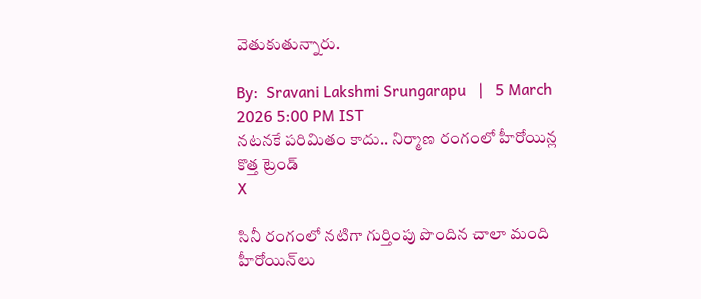వెతుకుతున్నారు.

By:  Sravani Lakshmi Srungarapu   |   5 March 2026 5:00 PM IST
నటనకే పరిమితం కాదు.. నిర్మాణ రంగంలో హీరోయిన్ల కొత్త ట్రెండ్
X

సినీ రంగంలో నటిగా గుర్తింపు పొందిన చాలా మంది హీరోయిన్‌లు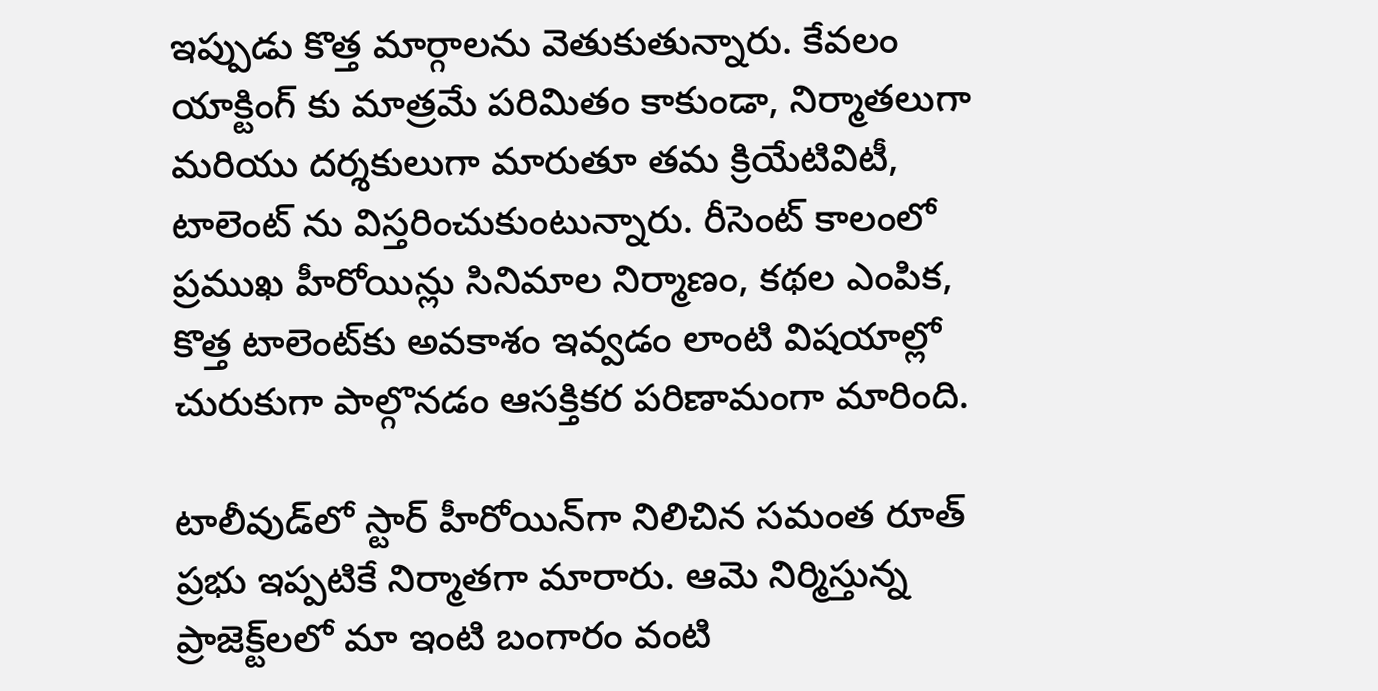ఇప్పుడు కొత్త మార్గాలను వెతుకుతున్నారు. కేవలం యాక్టింగ్ కు మాత్ర‌మే పరిమితం కాకుండా, నిర్మాతలుగా మరియు దర్శకులుగా మారుతూ తమ క్రియేటివిటీ, టాలెంట్ ను విస్తరించుకుంటున్నారు. రీసెంట్ కాలంలో ప్రముఖ హీరోయిన్లు సినిమాల నిర్మాణం, కథల ఎంపిక, కొత్త టాలెంట్‌కు అవకాశం ఇవ్వడం లాంటి విషయాల్లో చురుకుగా పాల్గొనడం ఆసక్తికర పరిణామంగా మారింది.

టాలీవుడ్‌లో స్టార్ హీరోయిన్‌గా నిలిచిన సమంత రూత్ ప్ర‌భు ఇప్ప‌టికే నిర్మాతగా మారారు. ఆమె నిర్మిస్తున్న ప్రాజెక్ట్‌లలో మా ఇంటి బంగారం వంటి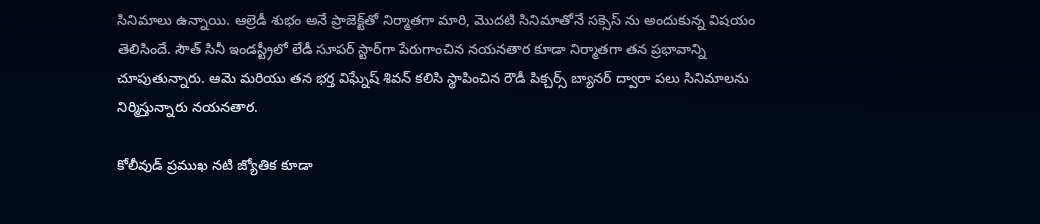సినిమాలు ఉన్నాయి. ఆల్రెడీ శుభం అనే ప్రాజెక్ట్‌తో నిర్మాత‌గా మారి, మొద‌టి సినిమాతోనే స‌క్సెస్ ను అందుకున్న విష‌యం తెలిసిందే. సౌత్ సినీ ఇండ‌స్ట్రీలో లేడీ సూపర్ స్టార్‌గా పేరుగాంచిన న‌య‌న‌తార కూడా నిర్మాతగా తన ప్రభావాన్ని చూపుతున్నారు. ఆమె మరియు త‌న భ‌ర్త విఘ్నేష్ శివ‌న్ కలిసి స్థాపించిన రౌడీ పిక్చ‌ర్స్ బ్యానర్ ద్వారా పలు సినిమాలను నిర్మిస్తున్నారు న‌య‌న‌తార‌.

కోలీవుడ్ ప్ర‌ముఖ న‌టి జ్యోతిక కూడా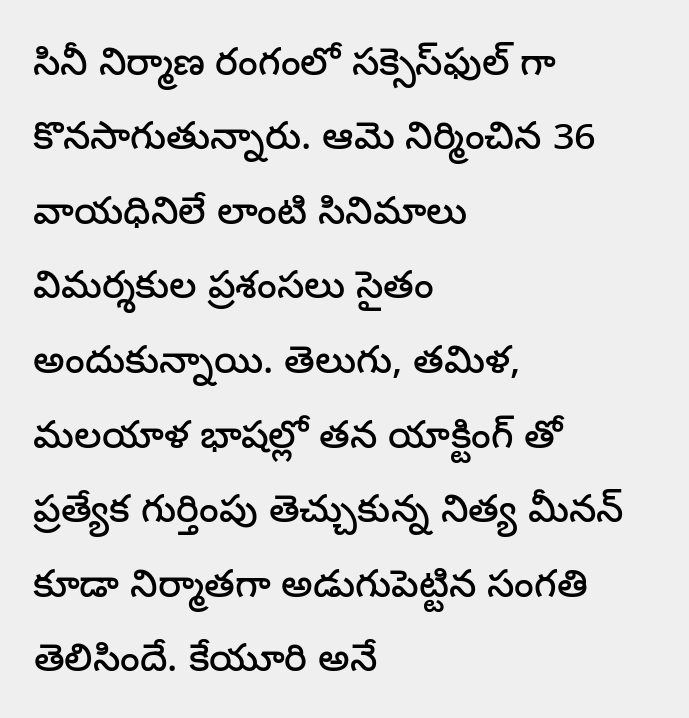సినీ నిర్మాణ రంగంలో స‌క్సెస్‌ఫుల్ గా కొన‌సాగుతున్నారు. ఆమె నిర్మించిన 36 వాయధినిలే లాంటి సినిమాలు విమ‌ర్శ‌కుల ప్ర‌శంస‌లు సైతం అందుకున్నాయి. తెలుగు, త‌మిళ‌, మ‌ల‌యాళ భాష‌ల్లో త‌న యాక్టింగ్ తో ప్ర‌త్యేక గుర్తింపు తెచ్చుకున్న నిత్య మీన‌న్ కూడా నిర్మాత‌గా అడుగుపెట్టిన సంగ‌తి తెలిసిందే. కేయూరి అనే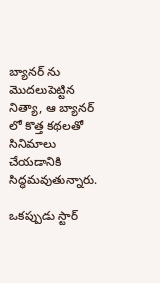బ్యాన‌ర్ ను మొద‌లుపెట్టిన నిత్యా, ఆ బ్యాన‌ర్ లో కొత్త క‌థ‌ల‌తో సినిమాలు చేయ‌డానికి సిద్ధ‌మ‌వుతున్నారు.

ఒక‌ప్పుడు స్టార్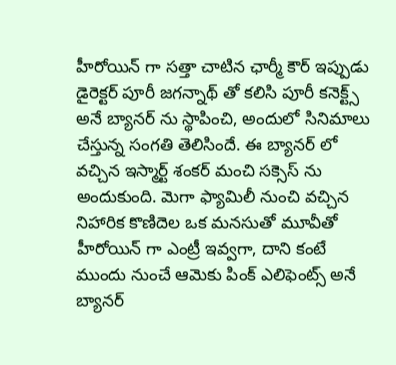హీరోయిన్ గా స‌త్తా చాటిన ఛార్మీ కౌర్ ఇప్పుడు డైరెక్ట‌ర్ పూరీ జ‌గ‌న్నాథ్ తో క‌లిసి పూరీ కనెక్ట్స్ అనే బ్యాన‌ర్ ను స్థాపించి, అందులో సినిమాలు చేస్తున్న సంగ‌తి తెలిసిందే. ఈ బ్యాన‌ర్ లో వ‌చ్చిన ఇస్మార్ట్ శంక‌ర్ మంచి స‌క్సెస్ ను అందుకుంది. మెగా ఫ్యామిలీ నుంచి వ‌చ్చిన నిహారిక కొణిదెల ఒక మ‌న‌సుతో మూవీతో హీరోయిన్ గా ఎంట్రీ ఇవ్వ‌గా, దాని కంటే ముందు నుంచే ఆమెకు పింక్ ఎలిఫెంట్స్ అనే బ్యాన‌ర్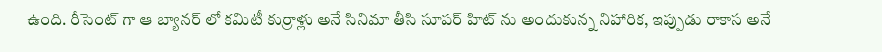ఉంది. రీసెంట్ గా ఆ బ్యాన‌ర్ లో క‌మిటీ కుర్రాళ్లు అనే సినిమా తీసి సూప‌ర్ హిట్ ను అందుకున్న నిహారిక‌, ఇప్పుడు రాకాస అనే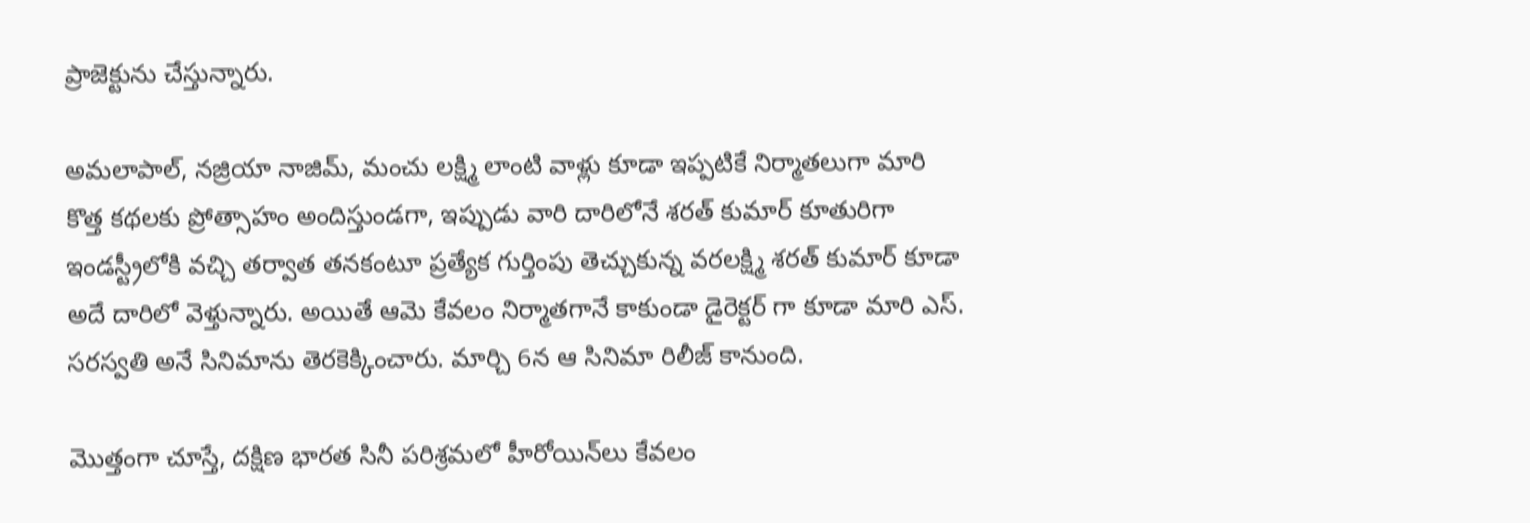ప్రాజెక్టును చేస్తున్నారు.

అమ‌లాపాల్, న‌జ్రియా నాజిమ్, మంచు లక్ష్మి లాంటి వాళ్లు కూడా ఇప్ప‌టికే నిర్మాత‌లుగా మారి కొత్త క‌థ‌ల‌కు ప్రోత్సాహం అందిస్తుండ‌గా, ఇప్పుడు వారి దారిలోనే శ‌ర‌త్ కుమార్ కూతురిగా ఇండ‌స్ట్రీలోకి వ‌చ్చి త‌ర్వాత త‌న‌కంటూ ప్ర‌త్యేక గుర్తింపు తెచ్చుకున్న వ‌ర‌ల‌క్ష్మి శ‌ర‌త్ కుమార్ కూడా అదే దారిలో వెళ్తున్నారు. అయితే ఆమె కేవ‌లం నిర్మాత‌గానే కాకుండా డైరెక్ట‌ర్ గా కూడా మారి ఎస్. స‌ర‌స్వతి అనే సినిమాను తెర‌కెక్కించారు. మార్చి 6న ఆ సినిమా రిలీజ్ కానుంది.

మొత్తంగా చూస్తే, దక్షిణ భారత సినీ పరిశ్రమలో హీరోయిన్‌లు కేవలం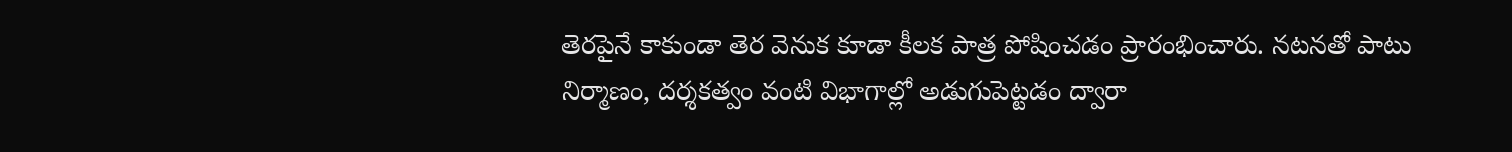తెరపైనే కాకుండా తెర వెనుక కూడా కీలక పాత్ర పోషించడం ప్రారంభించారు. నటనతో పాటు నిర్మాణం, దర్శకత్వం వంటి విభాగాల్లో అడుగుపెట్టడం ద్వారా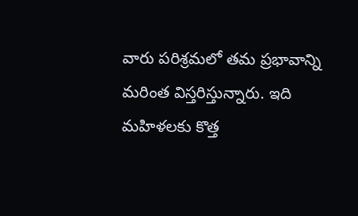వారు పరిశ్రమలో తమ ప్రభావాన్ని మరింత విస్తరిస్తున్నారు. ఇది మహిళలకు కొత్త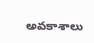అవకాశాలు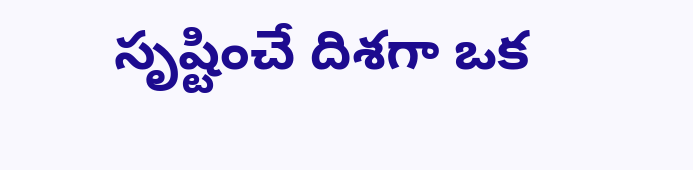సృష్టించే దిశగా ఒక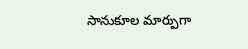సానుకూల మార్పుగా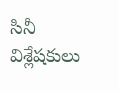సినీ విశ్లేషకులు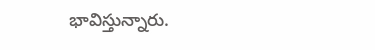భావిస్తున్నారు.